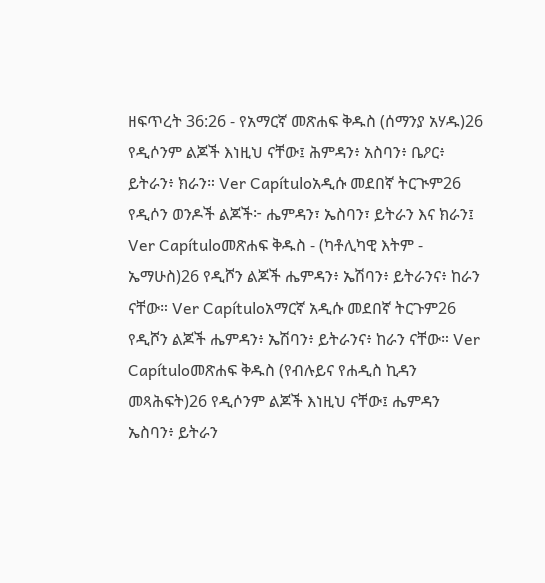ዘፍጥረት 36:26 - የአማርኛ መጽሐፍ ቅዱስ (ሰማንያ አሃዱ)26 የዲሶንም ልጆች እነዚህ ናቸው፤ ሕምዳን፥ አስባን፥ ቤዖር፥ ይትራን፥ ክራን። Ver Capítuloአዲሱ መደበኛ ትርጒም26 የዲሶን ወንዶች ልጆች፦ ሔምዳን፣ ኤስባን፣ ይትራን እና ክራን፤ Ver Capítuloመጽሐፍ ቅዱስ - (ካቶሊካዊ እትም - ኤማሁስ)26 የዲሾን ልጆች ሔምዳን፥ ኤሽባን፥ ይትራንና፥ ከራን ናቸው። Ver Capítuloአማርኛ አዲሱ መደበኛ ትርጉም26 የዲሾን ልጆች ሔምዳን፥ ኤሽባን፥ ይትራንና፥ ከራን ናቸው። Ver Capítuloመጽሐፍ ቅዱስ (የብሉይና የሐዲስ ኪዳን መጻሕፍት)26 የዲሶንም ልጆች እነዚህ ናቸው፤ ሔምዳን ኤስባን፥ ይትራን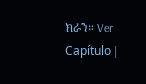ክራን። Ver Capítulo |